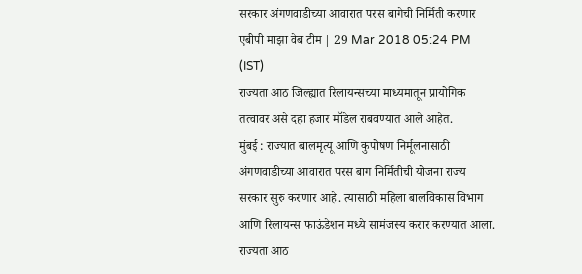सरकार अंगणवाडीच्या आवारात परस बागेची निर्मिती करणार
एबीपी माझा वेब टीम | 29 Mar 2018 05:24 PM (IST)
राज्यता आठ जिल्ह्यात रिलायन्सच्या माध्यमातून प्रायोगिक तत्वावर असे दहा हजार मॉडेल राबवण्यात आले आहेत.
मुंबई : राज्यात बालमृत्यू आणि कुपोषण निर्मूलनासाठी अंगणवाडीच्या आवारात परस बाग निर्मितीची योजना राज्य सरकार सुरु करणार आहे. त्यासाठी महिला बालविकास विभाग आणि रिलायन्स फाऊंडेशन मध्ये सामंजस्य करार करण्यात आला. राज्यता आठ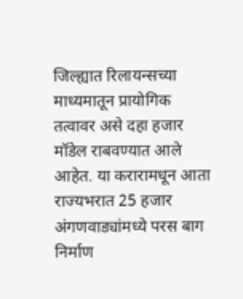जिल्ह्यात रिलायन्सच्या माध्यमातून प्रायोगिक तत्वावर असे दहा हजार मॉडेल राबवण्यात आले आहेत. या करारामधून आता राज्यभरात 25 हजार अंगणवाड्यांमध्ये परस बाग निर्माण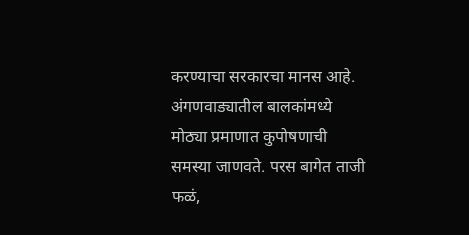करण्याचा सरकारचा मानस आहे. अंगणवाड्यातील बालकांमध्ये मोठ्या प्रमाणात कुपोषणाची समस्या जाणवते. परस बागेत ताजी फळं,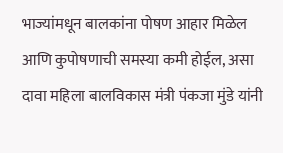भाज्यांमधून बालकांना पोषण आहार मिळेल आणि कुपोषणाची समस्या कमी होईल, असा दावा महिला बालविकास मंत्री पंकजा मुंडे यांनी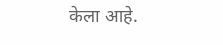केला आहे.